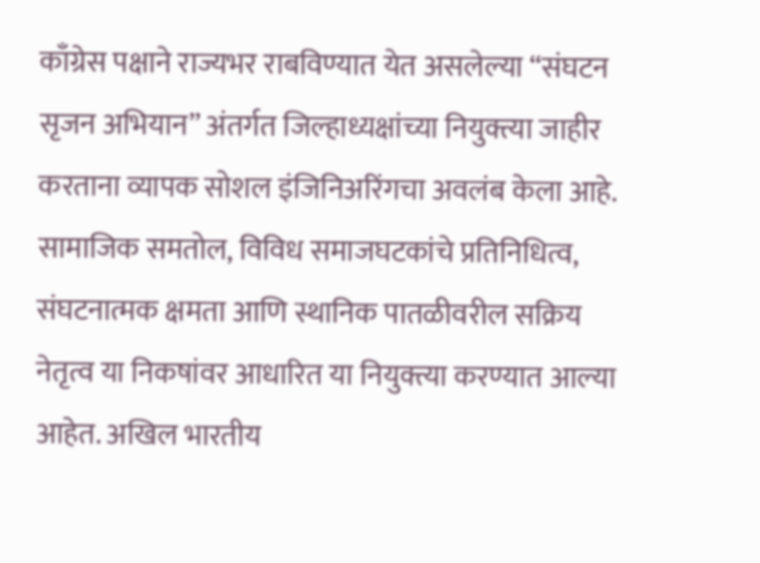काँग्रेस पक्षाने राज्यभर राबविण्यात येत असलेल्या “संघटन सृजन अभियान” अंतर्गत जिल्हाध्यक्षांच्या नियुक्त्या जाहीर करताना व्यापक सोशल इंजिनिअरिंगचा अवलंब केला आहे. सामाजिक समतोल, विविध समाजघटकांचे प्रतिनिधित्व, संघटनात्मक क्षमता आणि स्थानिक पातळीवरील सक्रिय नेतृत्व या निकषांवर आधारित या नियुक्त्या करण्यात आल्या आहेत. अखिल भारतीय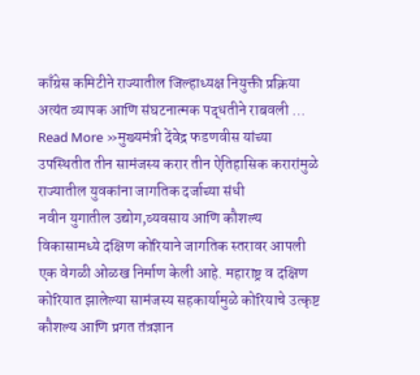काँग्रेस कमिटीने राज्यातील जिल्हाध्यक्ष नियुक्ती प्रक्रिया अत्यंत व्यापक आणि संघटनात्मक पद्धतीने राबवली …
Read More »मुख्यमंत्री देंवेद्र फडणवीस यांच्या उपस्थितीत तीन सामंजस्य करार तीन ऐतिहासिक करारांमुळे राज्यातील युवकांना जागतिक दर्जाच्या संधी
नवीन युगातील उद्योग,व्यवसाय आणि कौशल्य विकासामध्ये दक्षिण कोरियाने जागतिक स्तरावर आपली एक वेगळी ओळख निर्माण केली आहे. महाराष्ट्र व दक्षिण कोरियात झालेल्या सामंजस्य सहकार्यामुळे कोरियाचे उत्कृष्ट कौशल्य आणि प्रगत तंत्रज्ञान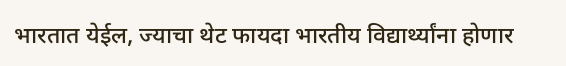भारतात येईल, ज्याचा थेट फायदा भारतीय विद्यार्थ्यांना होणार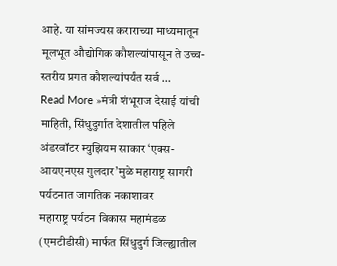आहे. या सांमज्यस कराराच्या माध्यमातून मूलभूत औद्योगिक कौशल्यांपासून ते उच्च-स्तरीय प्रगत कौशल्यांपर्यंत सर्व …
Read More »मंत्री शंभूराज देसाई यांची माहिती, सिंधुदुर्गात देशातील पहिले अंडरवॉटर म्युझियम साकार ‘एक्स-आयएनएस गुलदार’मुळे महाराष्ट्र सागरी पर्यटनात जागतिक नकाशावर
महाराष्ट्र पर्यटन विकास महामंडळ (एमटीडीसी) मार्फत सिंधुदुर्ग जिल्ह्यातील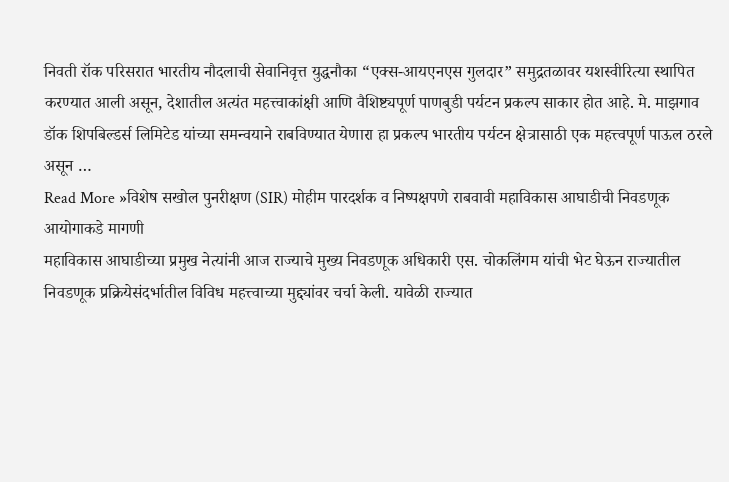निवती रॉक परिसरात भारतीय नौदलाची सेवानिवृत्त युद्धनौका “एक्स-आयएनएस गुलदार” समुद्रतळावर यशस्वीरित्या स्थापित करण्यात आली असून, देशातील अत्यंत महत्त्वाकांक्षी आणि वैशिष्ट्यपूर्ण पाणबुडी पर्यटन प्रकल्प साकार होत आहे. मे. माझगाव डॉक शिपबिल्डर्स लिमिटेड यांच्या समन्वयाने राबविण्यात येणारा हा प्रकल्प भारतीय पर्यटन क्षेत्रासाठी एक महत्त्वपूर्ण पाऊल ठरले असून …
Read More »विशेष सखोल पुनरीक्षण (SIR) मोहीम पारदर्शक व निष्पक्षपणे राबवावी महाविकास आघाडीची निवडणूक आयोगाकडे मागणी
महाविकास आघाडीच्या प्रमुख नेत्यांनी आज राज्याचे मुख्य निवडणूक अधिकारी एस. चोकलिंगम यांची भेट घेऊन राज्यातील निवडणूक प्रक्रियेसंदर्भातील विविध महत्त्वाच्या मुद्द्यांवर चर्चा केली. यावेळी राज्यात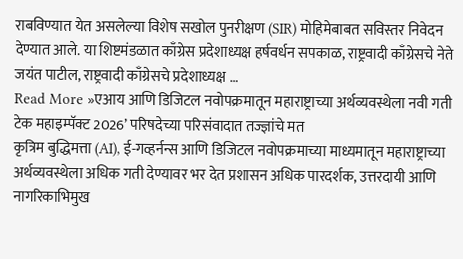राबविण्यात येत असलेल्या विशेष सखोल पुनरीक्षण (SIR) मोहिमेबाबत सविस्तर निवेदन देण्यात आले. या शिष्टमंडळात काँग्रेस प्रदेशाध्यक्ष हर्षवर्धन सपकाळ, राष्ट्रवादी काँग्रेसचे नेते जयंत पाटील, राष्ट्रवादी काँग्रेसचे प्रदेशाध्यक्ष …
Read More »एआय आणि डिजिटल नवोपक्रमातून महाराष्ट्राच्या अर्थव्यवस्थेला नवी गती टेक महाइम्पॅक्ट 2026’ परिषदेच्या परिसंवादात तज्ज्ञांचे मत
कृत्रिम बुद्धिमत्ता (AI), ई-गव्हर्नन्स आणि डिजिटल नवोपक्रमाच्या माध्यमातून महाराष्ट्राच्या अर्थव्यवस्थेला अधिक गती देण्यावर भर देत प्रशासन अधिक पारदर्शक, उत्तरदायी आणि नागरिकाभिमुख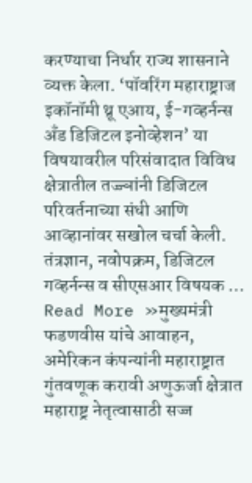करण्याचा निर्धार राज्य शासनाने व्यक्त केला. ‘पॉवरिंग महाराष्ट्राज इकॉनॉमी थ्रू एआय, ई-गव्हर्नन्स अँड डिजिटल इनोव्हेशन’ या विषयावरील परिसंवादात विविध क्षेत्रातील तज्ज्ञांनी डिजिटल परिवर्तनाच्या संधी आणि आव्हानांवर सखोल चर्चा केली. तंत्रज्ञान, नवोपक्रम, डिजिटल गव्हर्नन्स व सीएसआर विषयक …
Read More »मुख्यमंत्री फडणवीस यांचे आवाहन, अमेरिकन कंपन्यांनी महाराष्ट्रात गुंतवणूक करावी अणुऊर्जा क्षेत्रात महाराष्ट्र नेतृत्वासाठी सज्ज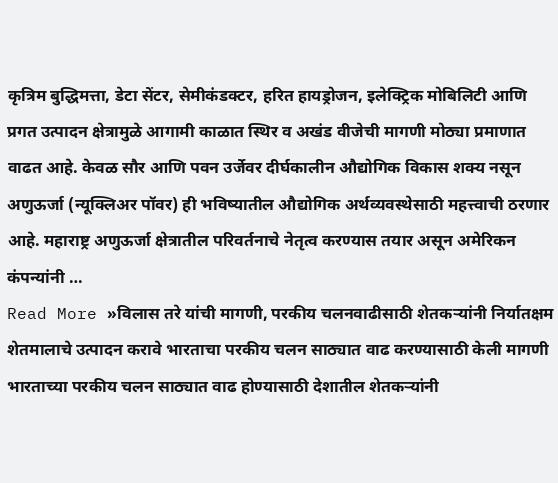कृत्रिम बुद्धिमत्ता, डेटा सेंटर, सेमीकंडक्टर, हरित हायड्रोजन, इलेक्ट्रिक मोबिलिटी आणि प्रगत उत्पादन क्षेत्रामुळे आगामी काळात स्थिर व अखंड वीजेची मागणी मोठ्या प्रमाणात वाढत आहे. केवळ सौर आणि पवन उर्जेवर दीर्घकालीन औद्योगिक विकास शक्य नसून अणुऊर्जा (न्यूक्लिअर पॉवर) ही भविष्यातील औद्योगिक अर्थव्यवस्थेसाठी महत्त्वाची ठरणार आहे. महाराष्ट्र अणुऊर्जा क्षेत्रातील परिवर्तनाचे नेतृत्व करण्यास तयार असून अमेरिकन कंपन्यांनी …
Read More »विलास तरे यांची मागणी, परकीय चलनवाढीसाठी शेतकऱ्यांनी निर्यातक्षम शेतमालाचे उत्पादन करावे भारताचा परकीय चलन साठ्यात वाढ करण्यासाठी केली मागणी
भारताच्या परकीय चलन साठ्यात वाढ होण्यासाठी देशातील शेतकऱ्यांनी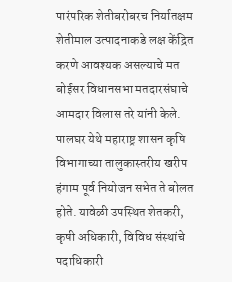पारंपरिक शेतीबरोबरच निर्यातक्षम शेतीमाल उत्पादनाकडे लक्ष केंद्रित करणे आवश्यक असल्याचे मत बोईसर विधानसभा मतदारसंघाचे आमदार विलास तरे यांनी केले. पालघर येथे महाराष्ट्र शासन कृषि विभागाच्या तालुकास्तरीय खरीप हंगाम पूर्व नियोजन सभेत ते बोलत होते. यावेळी उपस्थित शेतकरी, कृषी अधिकारी, विविध संस्थांचे पदाधिकारी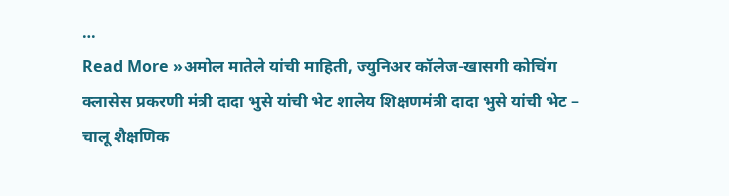…
Read More »अमोल मातेले यांची माहिती, ज्युनिअर कॉलेज-खासगी कोचिंग क्लासेस प्रकरणी मंत्री दादा भुसे यांची भेट शालेय शिक्षणमंत्री दादा भुसे यांची भेट – चालू शैक्षणिक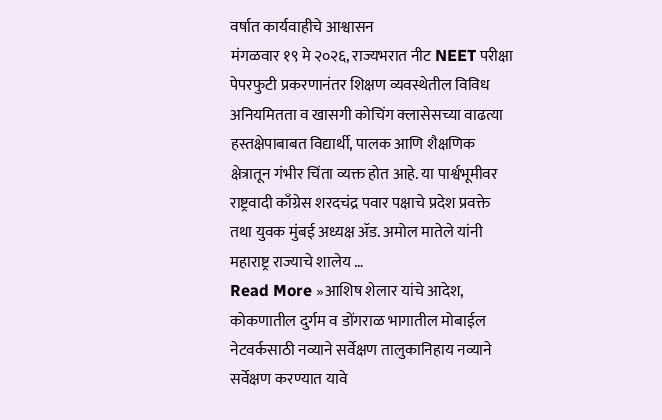वर्षात कार्यवाहीचे आश्वासन
मंगळवार १९ मे २०२६, राज्यभरात नीट NEET परीक्षा पेपरफुटी प्रकरणानंतर शिक्षण व्यवस्थेतील विविध अनियमितता व खासगी कोचिंग क्लासेसच्या वाढत्या हस्तक्षेपाबाबत विद्यार्थी, पालक आणि शैक्षणिक क्षेत्रातून गंभीर चिंता व्यक्त होत आहे. या पार्श्वभूमीवर राष्ट्रवादी काँग्रेस शरदचंद्र पवार पक्षाचे प्रदेश प्रवक्ते तथा युवक मुंबई अध्यक्ष ॲड. अमोल मातेले यांनी महाराष्ट्र राज्याचे शालेय …
Read More »आशिष शेलार यांचे आदेश, कोकणातील दुर्गम व डोंगराळ भागातील मोबाईल नेटवर्कसाठी नव्याने सर्वेक्षण तालुकानिहाय नव्याने सर्वेक्षण करण्यात यावे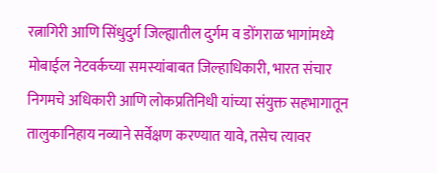रत्नागिरी आणि सिंधुदुर्ग जिल्ह्यातील दुर्गम व डोंगराळ भागांमध्ये मोबाईल नेटवर्कच्या समस्यांबाबत जिल्हाधिकारी, भारत संचार निगमचे अधिकारी आणि लोकप्रतिनिधी यांच्या संयुक्त सहभागातून तालुकानिहाय नव्याने सर्वेक्षण करण्यात यावे, तसेच त्यावर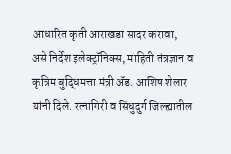आधारित कृती आराखडा सादर करावा, असे निर्देश इलेक्ट्रॉनिक्स, माहिती तंत्रज्ञान व कृत्रिम बुद्धिमत्ता मंत्री ॲड. आशिष शेलार यांनी दिले. रत्नागिरी व सिंधुदुर्ग जिल्ह्यातील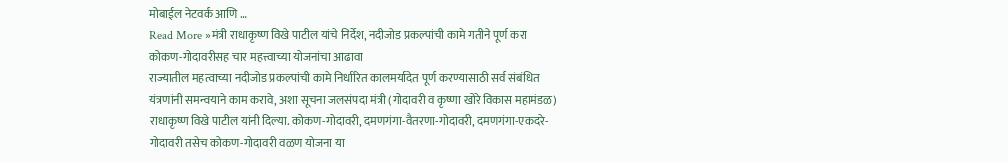मोबाईल नेटवर्क आणि …
Read More »मंत्री राधाकृष्ण विखे पाटील यांचे निर्देश, नदीजोड प्रकल्पांची कामे गतीने पूर्ण करा कोकण-गोदावरीसह चार महत्त्वाच्या योजनांचा आढावा
राज्यातील महत्वाच्या नदीजोड प्रकल्पांची कामे निर्धारित कालमर्यादेत पूर्ण करण्यासाठी सर्व संबंधित यंत्रणांनी समन्वयाने काम करावे, अशा सूचना जलसंपदा मंत्री (गोदावरी व कृष्णा खोरे विकास महामंडळ) राधाकृष्ण विखे पाटील यांनी दिल्या. कोकण-गोदावरी, दमणगंगा-वैतरणा-गोदावरी, दमणगंगा-एकदरे-गोदावरी तसेच कोकण-गोदावरी वळण योजना या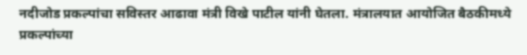नदीजोड प्रकल्पांचा सविस्तर आढावा मंत्री विखे पाटील यांनी घेतला. मंत्रालयात आयोजित बैठकीमध्ये प्रकल्पांच्या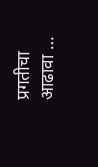प्रगतीचा आढावा …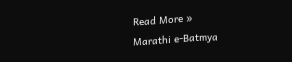Read More »
Marathi e-Batmya